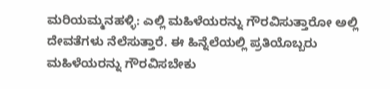ಮರಿಯಮ್ಮನಹಳ್ಳಿ: ಎಲ್ಲಿ ಮಹಿಳೆಯರನ್ನು ಗೌರವಿಸುತ್ತಾರೋ ಅಲ್ಲಿ ದೇವತೆಗಳು ನೆಲೆಸುತ್ತಾರೆ. ಈ ಹಿನ್ನೆಲೆಯಲ್ಲಿ ಪ್ರತಿಯೊಬ್ಬರು ಮಹಿಳೆಯರನ್ನು ಗೌರವಿಸಬೇಕು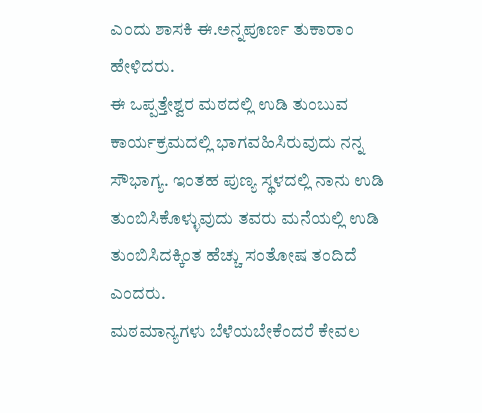ಎಂದು ಶಾಸಕಿ ಈ.ಅನ್ನಪೂರ್ಣ ತುಕಾರಾಂ ಹೇಳಿದರು.
ಈ ಒಪ್ಪತ್ತೇಶ್ವರ ಮಠದಲ್ಲಿ ಉಡಿ ತುಂಬುವ ಕಾರ್ಯಕ್ರಮದಲ್ಲಿ ಭಾಗವಹಿಸಿರುವುದು ನನ್ನ ಸೌಭಾಗ್ಯ. ಇಂತಹ ಪುಣ್ಯ ಸ್ಥಳದಲ್ಲಿ ನಾನು ಉಡಿ ತುಂಬಿಸಿಕೊಳ್ಳುವುದು ತವರು ಮನೆಯಲ್ಲಿ ಉಡಿ ತುಂಬಿಸಿದಕ್ಕಿಂತ ಹೆಚ್ಚು ಸಂತೋಷ ತಂದಿದೆ ಎಂದರು.
ಮಠಮಾನ್ಯಗಳು ಬೆಳೆಯಬೇಕೆಂದರೆ ಕೇವಲ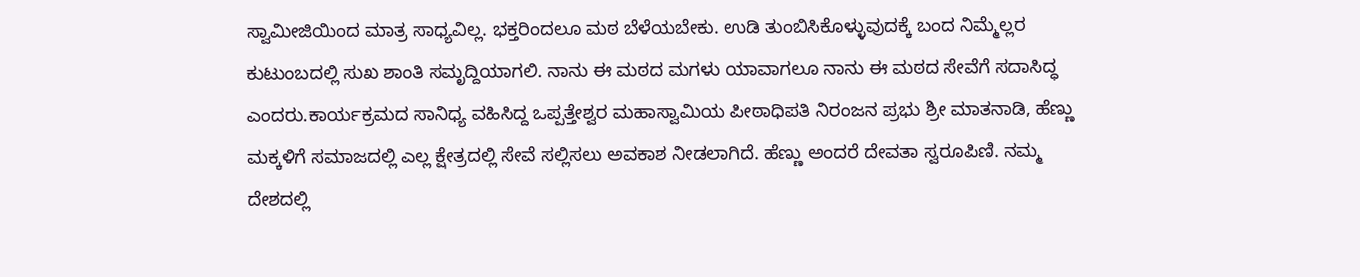ಸ್ವಾಮೀಜಿಯಿಂದ ಮಾತ್ರ ಸಾಧ್ಯವಿಲ್ಲ. ಭಕ್ತರಿಂದಲೂ ಮಠ ಬೆಳೆಯಬೇಕು. ಉಡಿ ತುಂಬಿಸಿಕೊಳ್ಳುವುದಕ್ಕೆ ಬಂದ ನಿಮ್ಮೆಲ್ಲರ ಕುಟುಂಬದಲ್ಲಿ ಸುಖ ಶಾಂತಿ ಸಮೃದ್ದಿಯಾಗಲಿ. ನಾನು ಈ ಮಠದ ಮಗಳು ಯಾವಾಗಲೂ ನಾನು ಈ ಮಠದ ಸೇವೆಗೆ ಸದಾಸಿದ್ಧ ಎಂದರು.ಕಾರ್ಯಕ್ರಮದ ಸಾನಿಧ್ಯ ವಹಿಸಿದ್ದ ಒಪ್ಪತ್ತೇಶ್ವರ ಮಹಾಸ್ವಾಮಿಯ ಪೀಠಾಧಿಪತಿ ನಿರಂಜನ ಪ್ರಭು ಶ್ರೀ ಮಾತನಾಡಿ, ಹೆಣ್ಣು ಮಕ್ಕಳಿಗೆ ಸಮಾಜದಲ್ಲಿ ಎಲ್ಲ ಕ್ಷೇತ್ರದಲ್ಲಿ ಸೇವೆ ಸಲ್ಲಿಸಲು ಅವಕಾಶ ನೀಡಲಾಗಿದೆ. ಹೆಣ್ಣು ಅಂದರೆ ದೇವತಾ ಸ್ವರೂಪಿಣಿ. ನಮ್ಮ ದೇಶದಲ್ಲಿ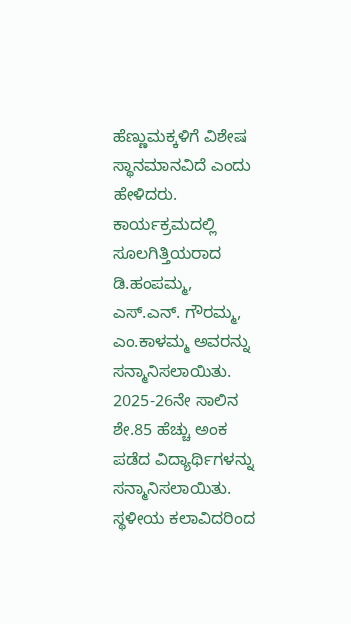ಹೆಣ್ಣುಮಕ್ಕಳಿಗೆ ವಿಶೇಷ ಸ್ಥಾನಮಾನವಿದೆ ಎಂದು ಹೇಳಿದರು.
ಕಾರ್ಯಕ್ರಮದಲ್ಲಿ ಸೂಲಗಿತ್ತಿಯರಾದ ಡಿ.ಹಂಪಮ್ಮ, ಎಸ್.ಎನ್. ಗೌರಮ್ಮ, ಎಂ.ಕಾಳಮ್ಮ ಅವರನ್ನು ಸನ್ಮಾನಿಸಲಾಯಿತು. 2025-26ನೇ ಸಾಲಿನ ಶೇ.85 ಹೆಚ್ಚು ಅಂಕ ಪಡೆದ ವಿದ್ಯಾರ್ಥಿಗಳನ್ನು ಸನ್ಮಾನಿಸಲಾಯಿತು. ಸ್ಥಳೀಯ ಕಲಾವಿದರಿಂದ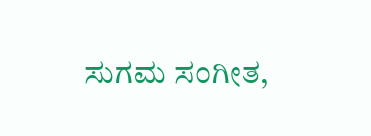ಸುಗಮ ಸಂಗೀತ,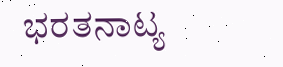ಭರತನಾಟ್ಯ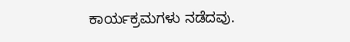ಕಾರ್ಯಕ್ರಮಗಳು ನಡೆದವು.